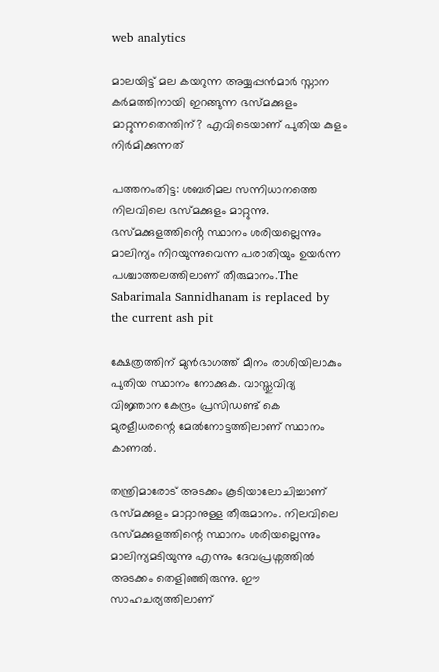web analytics

മാലയിട്ട് മല കയറുന്ന അയ്യപ്പൻമാർ സ്നാന കർമത്തിനായി ഇറങ്ങുന്ന ഭസ്മക്കുളം മാറ്റുന്നതെന്തിന്? എവിടെയാണ് പുതിയ കുളം നിർമിക്കുന്നത്

പത്തനംതിട്ട: ശബരിമല സന്നിധാനത്തെ നിലവിലെ ഭസ്മക്കുളം മാറ്റുന്നു. ഭസ്മക്കുളത്തിൻ്റെ സ്ഥാനം ശരിയല്ലെന്നും മാലിന്യം നിറയുന്നുവെന്ന പരാതിയും ഉയർന്ന പശ്ചാത്തലത്തിലാണ് തീരുമാനം.The Sabarimala Sannidhanam is replaced by the current ash pit

ക്ഷേത്രത്തിന് മുൻഭാഗത്ത് മീനം രാശിയിലാകും പുതിയ സ്ഥാനം നോക്കുക. വാസ്തുവിദ്യ വിജ്ഞാന കേന്ദ്രം പ്രസിഡണ്ട് കെ മുരളീധരന്റെ മേൽനോട്ടത്തിലാണ് സ്ഥാനം കാണൽ.

തന്ത്രിമാരോട് അടക്കം കൂടിയാലോചിച്ചാണ് ഭസ്മക്കുളം മാറ്റാനുള്ള തീരുമാനം. നിലവിലെ ഭസ്മക്കുളത്തിന്റെ സ്ഥാനം ശരിയല്ലെന്നും മാലിന്യമടിയുന്നു എന്നും ദേവപ്രശ്നത്തിൽ അടക്കം തെളിഞ്ഞിരുന്നു. ഈ സാഹചര്യത്തിലാണ്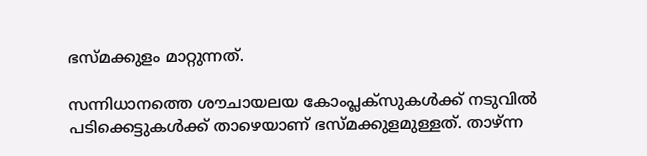ഭസ്മക്കുളം മാറ്റുന്നത്.

സന്നിധാനത്തെ ശൗചായലയ കോംപ്ലക്സുകൾക്ക് നടുവിൽ പടിക്കെട്ടുകൾക്ക് താഴെയാണ് ഭസ്മക്കുളമുള്ളത്. താഴ്ന്ന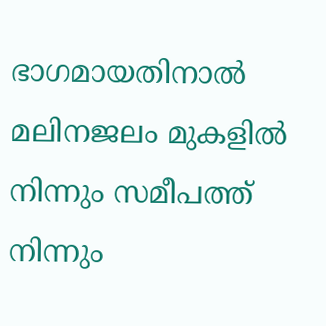ഭാഗമായതിനാൽ മലിനജലം മുകളിൽ നിന്നും സമീപത്ത് നിന്നും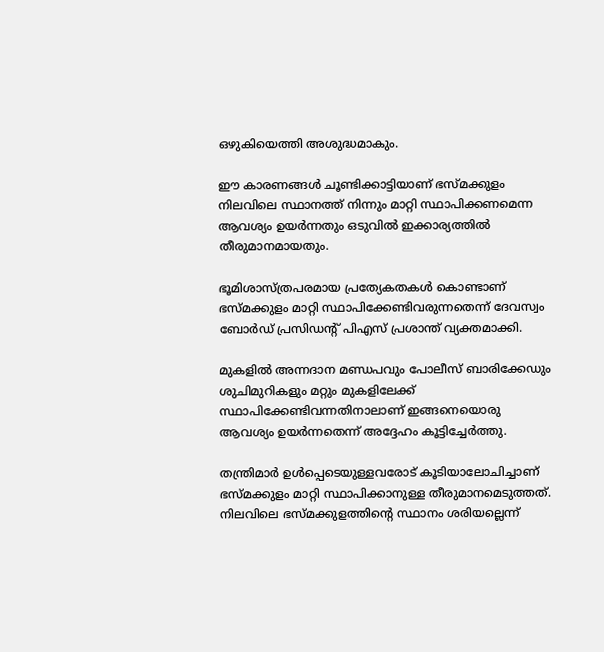ഒഴുകിയെത്തി അശുദ്ധമാകും.

ഈ കാരണങ്ങൾ ചൂണ്ടിക്കാട്ടിയാണ് ഭസ്മക്കുളം നിലവിലെ സ്ഥാനത്ത് നിന്നും മാറ്റി സ്ഥാപിക്കണമെന്ന ആവശ്യം ഉയർന്നതും ഒടുവിൽ ഇക്കാര്യത്തിൽ തീരുമാനമായതും.

ഭൂമിശാസ്ത്രപരമായ പ്രത്യേകതകൾ കൊണ്ടാണ് ഭസ്മക്കുളം മാറ്റി സ്ഥാപിക്കേണ്ടിവരുന്നതെന്ന് ദേവസ്വം ബോർഡ് പ്രസിഡൻ്റ് പിഎസ് പ്രശാന്ത് വ്യക്തമാക്കി.

മുകളിൽ അന്നദാന മണ്ഡപവും പോലീസ് ബാരിക്കേഡും ശുചിമുറികളും മറ്റും മുകളിലേക്ക് സ്ഥാപിക്കേണ്ടിവന്നതിനാലാണ് ഇങ്ങനെയൊരു ആവശ്യം ഉയർന്നതെന്ന് അദ്ദേഹം കൂട്ടിച്ചേർത്തു.

തന്ത്രിമാർ ഉൾപ്പെടെയുള്ളവരോട് കൂടിയാലോചിച്ചാണ് ഭസ്മക്കുളം മാറ്റി സ്ഥാപിക്കാനുള്ള തീരുമാനമെടുത്തത്. നിലവിലെ ഭസ്മക്കുളത്തിൻ്റെ സ്ഥാനം ശരിയല്ലെന്ന്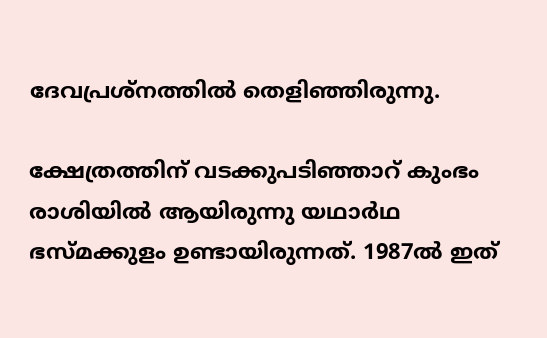ദേവപ്രശ്നത്തിൽ തെളിഞ്ഞിരുന്നു.

ക്ഷേത്രത്തിന് വടക്കുപടിഞ്ഞാറ് കുംഭം രാശിയിൽ ആയിരുന്നു യഥാർഥ ഭസ്മക്കുളം ഉണ്ടായിരുന്നത്. 1987ൽ ഇത്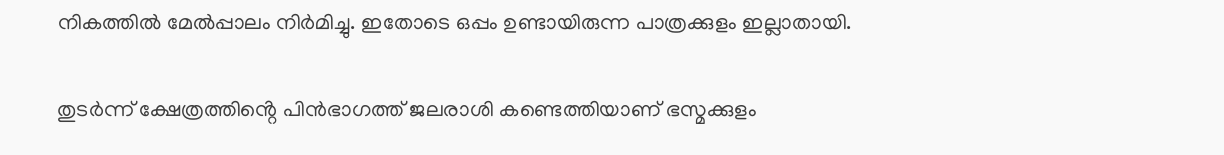നികത്തിൽ മേൽപ്പാലം നിർമിച്ചു. ഇതോടെ ഒപ്പം ഉണ്ടായിരുന്ന പാത്രക്കുളം ഇല്ലാതായി.

തുടർന്ന് ക്ഷേത്രത്തിൻ്റെ പിൻഭാഗത്ത് ജലരാശി കണ്ടെത്തിയാണ് ഭസ്മക്കുളം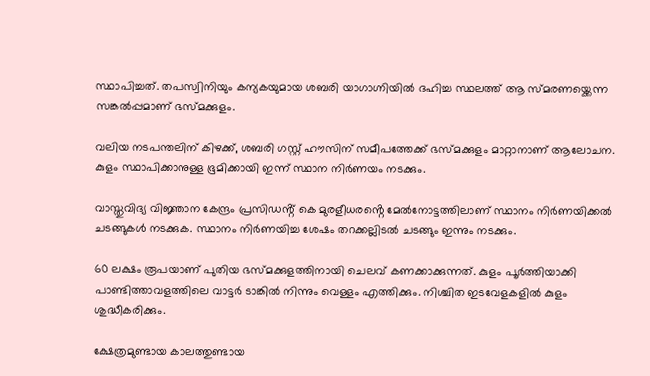സ്ഥാപിച്ചത്. തപസ്വിനിയും കന്യകയുമായ ശബരി യാഗാഗ്നിയിൽ ദഹിച്ച സ്ഥലത്ത് ആ സ്മരണയ്ക്കെന്ന സങ്കൽപ്പമാണ് ഭസ്മക്കുളം.

വലിയ നടപന്തലിന് കിഴക്ക്, ശബരി ഗസ്റ്റ് ഹൗസിന് സമീപത്തേക്ക് ഭസ്മക്കുളം മാറ്റാനാണ് ആലോചന. കുളം സ്ഥാപിക്കാനുള്ള ഭൂമിക്കായി ഇന്ന് സ്ഥാന നിർണയം നടക്കും.

വാസ്തുവിദ്യ വിജ്ഞാന കേന്ദ്രം പ്രസിഡൻ്റ് കെ മുരളീധരൻ്റെ മേൽനോട്ടത്തിലാണ് സ്ഥാനം നിർണയിക്കൽ ചടങ്ങുകൾ നടക്കുക. സ്ഥാനം നിർണയിച്ച ശേഷം തറക്കല്ലിടൽ ചടങ്ങും ഇന്നും നടക്കും.

60 ലക്ഷം രൂപയാണ് പുതിയ ഭസ്മക്കുളത്തിനായി ചെലവ് കണക്കാക്കുന്നത്. കുളം പൂർത്തിയാക്കി പാണ്ടിത്താവളത്തിലെ വാട്ടർ ടാങ്കിൽ നിന്നും വെള്ളം എത്തിക്കും. നിശ്ചിത ഇടവേളകളിൽ കുളം ശുദ്ധീകരിക്കും.

ക്ഷേത്രമുണ്ടായ കാലത്തുണ്ടായ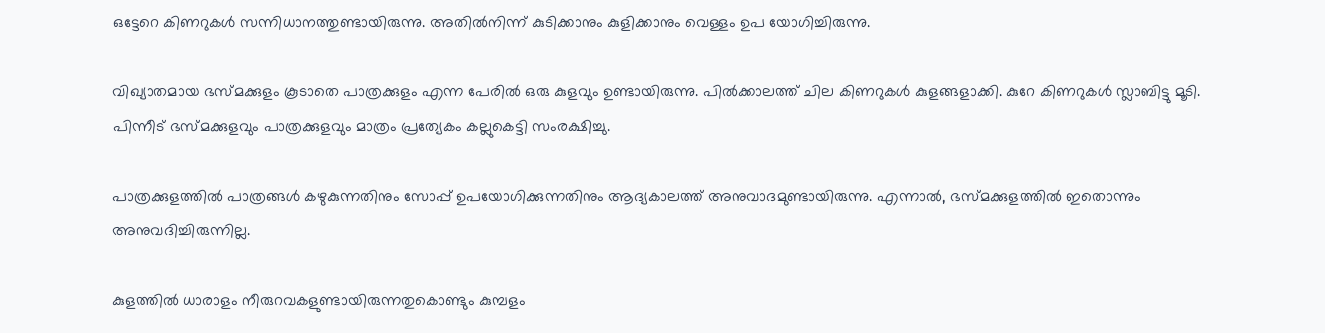ഒട്ടേറെ കിണറുകള്‍ സന്നിധാനത്തുണ്ടായിരുന്നു. അതില്‍നിന്ന് കുടിക്കാനും കുളിക്കാനും വെള്ളം ഉപ യോഗിച്ചിരുന്നു.

വിഖ്യാതമായ ഭസ്മക്കുളം കൂടാതെ പാത്രക്കുളം എന്ന പേരില്‍ ഒരു കുളവും ഉണ്ടായിരുന്നു. പില്‍ക്കാലത്ത് ചില കിണറുകള്‍ കുളങ്ങളാക്കി. കുറേ കിണറുകള്‍ സ്ലാബിട്ടു മൂടി. പിന്നീട് ഭസ്മക്കുളവും പാത്രക്കുളവും മാത്രം പ്രത്യേകം കല്ലുകെട്ടി സംരക്ഷിച്ചു.

പാത്രക്കുളത്തില്‍ പാത്രങ്ങള്‍ കഴുകുന്നതിനും സോപ്പ് ഉപയോഗിക്കുന്നതിനും ആദ്യകാലത്ത് അനുവാദമുണ്ടായിരുന്നു. എന്നാല്‍, ഭസ്മക്കുളത്തില്‍ ഇതൊന്നും അനുവദിച്ചിരുന്നില്ല.

കുളത്തില്‍ ധാരാളം നീരുറവകളുണ്ടായിരുന്നതുകൊണ്ടും കുമ്പളം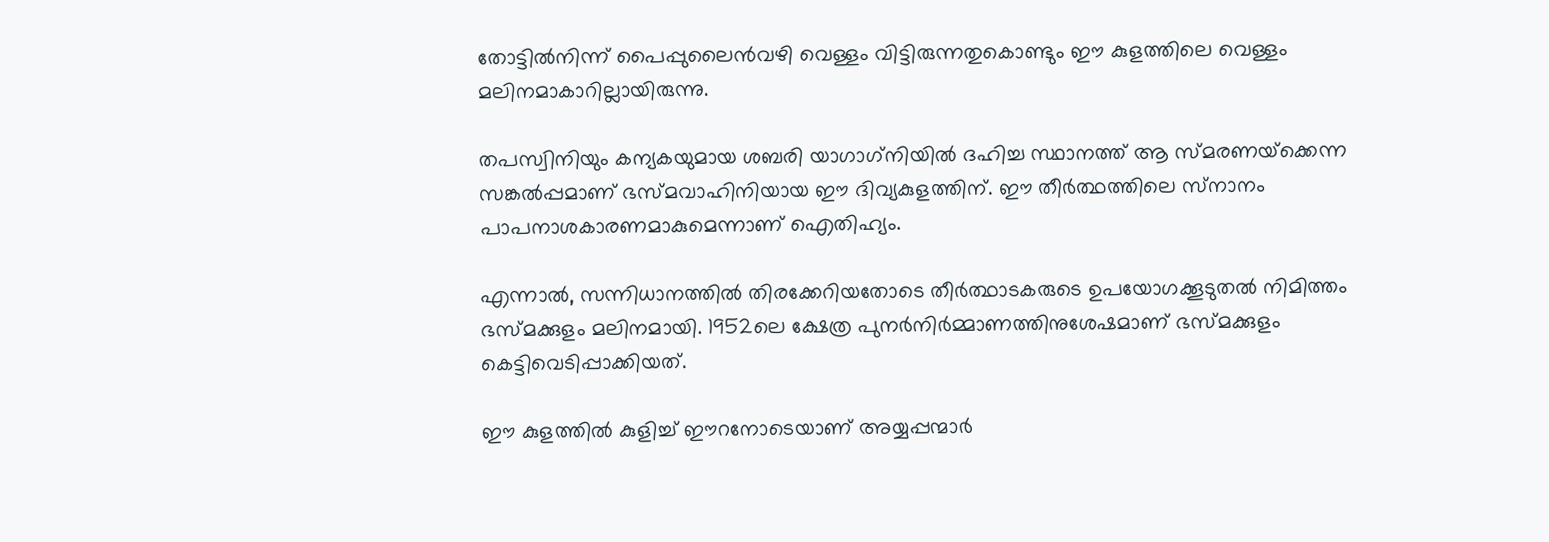തോട്ടില്‍നിന്ന് പൈപ്പുലൈന്‍വഴി വെള്ളം വിട്ടിരുന്നതുകൊണ്ടും ഈ കുളത്തിലെ വെള്ളം മലിനമാകാറില്ലായിരുന്നു.

തപസ്വിനിയും കന്യകയുമായ ശബരി യാഗാഗ്‌നിയില്‍ ദഹിച്ച സ്ഥാനത്ത് ആ സ്മരണയ്‌ക്കെന്ന സങ്കല്‍പ്പമാണ് ഭസ്മവാഹിനിയായ ഈ ദിവ്യകുളത്തിന്. ഈ തീര്‍ത്ഥത്തിലെ സ്‌നാനം പാപനാശകാരണമാകുമെന്നാണ് ഐതിഹ്യം.

എന്നാല്‍, സന്നിധാനത്തില്‍ തിരക്കേറിയതോടെ തീര്‍ത്ഥാടകരുടെ ഉപയോഗക്കൂടുതല്‍ നിമിത്തം ഭസ്മക്കുളം മലിനമായി. 1952ലെ ക്ഷേത്ര പുനര്‍നിര്‍മ്മാണത്തിനുശേഷമാണ് ഭസ്മക്കുളം കെട്ടിവെടിപ്പാക്കിയത്.

ഈ കുളത്തില്‍ കുളിച്ച് ഈറനോടെയാണ് അയ്യപ്പന്മാര്‍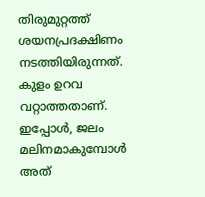തിരുമുറ്റത്ത് ശയനപ്രദക്ഷിണം നടത്തിയിരുന്നത്. കുളം ഉറവ വറ്റാത്തതാണ്. ഇപ്പോള്‍, ജലം മലിനമാകുമ്പോള്‍ അത്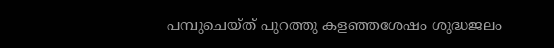പമ്പുചെയ്ത് പുറത്തു കളഞ്ഞശേഷം ശുദ്ധജലം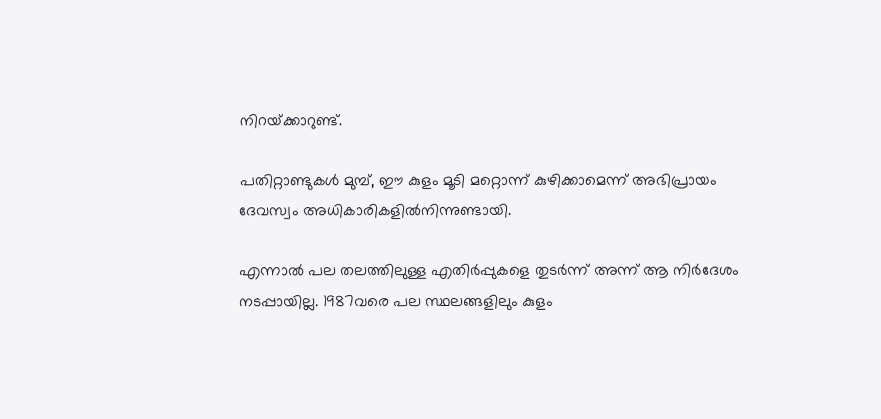നിറയ്‌ക്കാറുണ്ട്.

പതിറ്റാണ്ടുകള്‍ മുമ്പ്, ഈ കുളം മൂടി മറ്റൊന്ന് കുഴിക്കാമെന്ന് അഭിപ്രായം ദേവസ്വം അധികാരികളില്‍നിന്നുണ്ടായി.

എന്നാല്‍ പല തലത്തിലുള്ള എതിര്‍പ്പുകളെ തുടര്‍ന്ന് അന്ന് ആ നിര്‍ദേശം നടപ്പായില്ല. 1987വരെ പല സ്ഥലങ്ങളിലും കുളം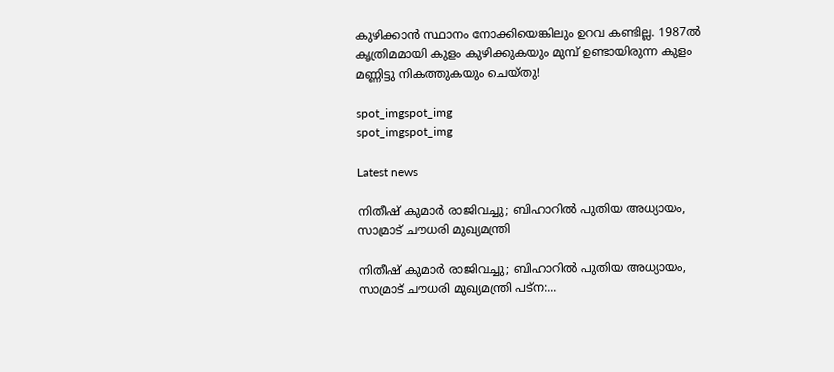കുഴിക്കാന്‍ സ്ഥാനം നോക്കിയെങ്കിലും ഉറവ കണ്ടില്ല. 1987ല്‍ കൃത്രിമമായി കുളം കുഴിക്കുകയും മുമ്പ് ഉണ്ടായിരുന്ന കുളം മണ്ണിട്ടു നികത്തുകയും ചെയ്തു!

spot_imgspot_img
spot_imgspot_img

Latest news

നിതീഷ് കുമാർ രാജിവച്ചു; ബിഹാറിൽ പുതിയ അധ്യായം, സാമ്രാട് ചൗധരി മുഖ്യമന്ത്രി

നിതീഷ് കുമാർ രാജിവച്ചു; ബിഹാറിൽ പുതിയ അധ്യായം, സാമ്രാട് ചൗധരി മുഖ്യമന്ത്രി പട്ന:...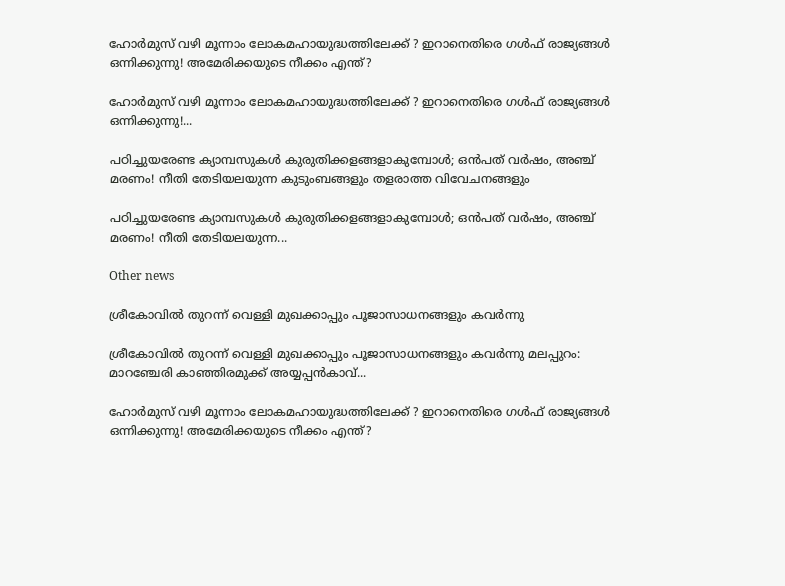ഹോർമുസ് വഴി മൂന്നാം ലോകമഹായുദ്ധത്തിലേക്ക് ? ഇറാനെതിരെ ഗൾഫ് രാജ്യങ്ങൾ ഒന്നിക്കുന്നു! അമേരിക്കയുടെ നീക്കം എന്ത്?

ഹോർമുസ് വഴി മൂന്നാം ലോകമഹായുദ്ധത്തിലേക്ക് ? ഇറാനെതിരെ ഗൾഫ് രാജ്യങ്ങൾ ഒന്നിക്കുന്നു!...

പഠിച്ചുയരേണ്ട ക്യാമ്പസുകൾ കുരുതിക്കളങ്ങളാകുമ്പോൾ; ഒൻപത് വർഷം, അഞ്ച് മരണം! നീതി തേടിയലയുന്ന കുടുംബങ്ങളും തളരാത്ത വിവേചനങ്ങളും

പഠിച്ചുയരേണ്ട ക്യാമ്പസുകൾ കുരുതിക്കളങ്ങളാകുമ്പോൾ; ഒൻപത് വർഷം, അഞ്ച് മരണം! നീതി തേടിയലയുന്ന...

Other news

ശ്രീകോവിൽ തുറന്ന് വെള്ളി മുഖക്കാപ്പും പൂജാസാധനങ്ങളും കവർന്നു

ശ്രീകോവിൽ തുറന്ന് വെള്ളി മുഖക്കാപ്പും പൂജാസാധനങ്ങളും കവർന്നു മലപ്പുറം: മാറഞ്ചേരി കാഞ്ഞിരമുക്ക് അയ്യപ്പന്‍കാവ്...

ഹോർമുസ് വഴി മൂന്നാം ലോകമഹായുദ്ധത്തിലേക്ക് ? ഇറാനെതിരെ ഗൾഫ് രാജ്യങ്ങൾ ഒന്നിക്കുന്നു! അമേരിക്കയുടെ നീക്കം എന്ത്?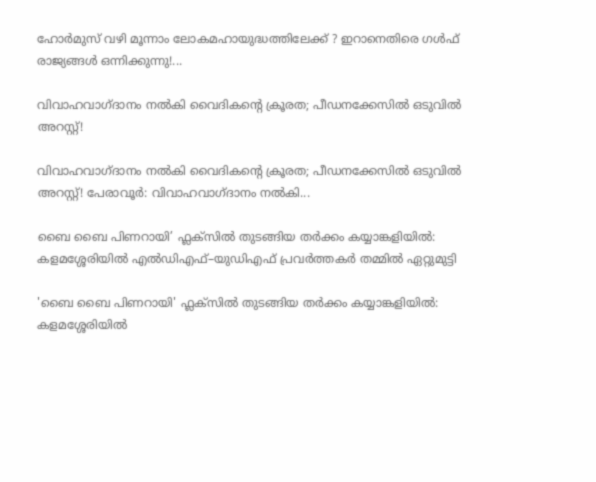ഹോർമുസ് വഴി മൂന്നാം ലോകമഹായുദ്ധത്തിലേക്ക് ? ഇറാനെതിരെ ഗൾഫ് രാജ്യങ്ങൾ ഒന്നിക്കുന്നു!...

വിവാഹവാഗ്ദാനം നൽകി വൈദികന്റെ ക്രൂരത; പീഡനക്കേസിൽ ഒടുവിൽ അറസ്റ്റ്!

വിവാഹവാഗ്ദാനം നൽകി വൈദികന്റെ ക്രൂരത; പീഡനക്കേസിൽ ഒടുവിൽ അറസ്റ്റ്! പേരാവൂർ: വിവാഹവാഗ്ദാനം നൽകി...

ബൈ ബൈ പിണറായി’ ഫ്ലക്സിൽ തുടങ്ങിയ തർക്കം കയ്യാങ്കളിയിൽ: കളമശ്ശേരിയിൽ എൽഡിഎഫ്–യുഡിഎഫ് പ്രവർത്തകർ തമ്മിൽ ഏറ്റുമുട്ടി

'ബൈ ബൈ പിണറായി' ഫ്ലക്സിൽ തുടങ്ങിയ തർക്കം കയ്യാങ്കളിയിൽ: കളമശ്ശേരിയിൽ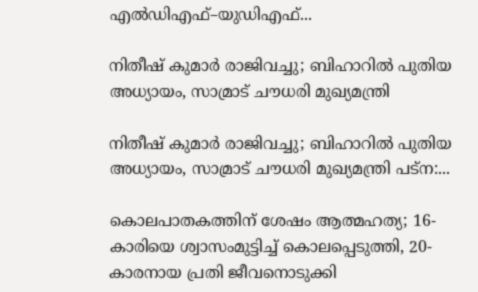എൽഡിഎഫ്–യുഡിഎഫ്...

നിതീഷ് കുമാർ രാജിവച്ചു; ബിഹാറിൽ പുതിയ അധ്യായം, സാമ്രാട് ചൗധരി മുഖ്യമന്ത്രി

നിതീഷ് കുമാർ രാജിവച്ചു; ബിഹാറിൽ പുതിയ അധ്യായം, സാമ്രാട് ചൗധരി മുഖ്യമന്ത്രി പട്ന:...

കൊലപാതകത്തിന് ശേഷം ആത്മഹത്യ; 16-കാരിയെ ശ്വാസംമുട്ടിച്ച് കൊലപ്പെടുത്തി, 20-കാരനായ പ്രതി ജീവനൊടുക്കി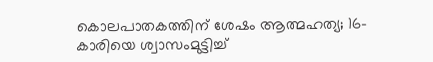കൊലപാതകത്തിന് ശേഷം ആത്മഹത്യ; 16-കാരിയെ ശ്വാസംമുട്ടിച്ച്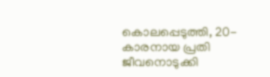കൊലപ്പെടുത്തി, 20-കാരനായ പ്രതി ജീവനൊടുക്കി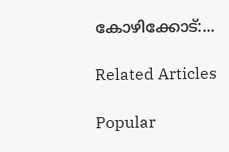കോഴിക്കോട്:...

Related Articles

Popular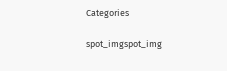Categories

spot_imgspot_img